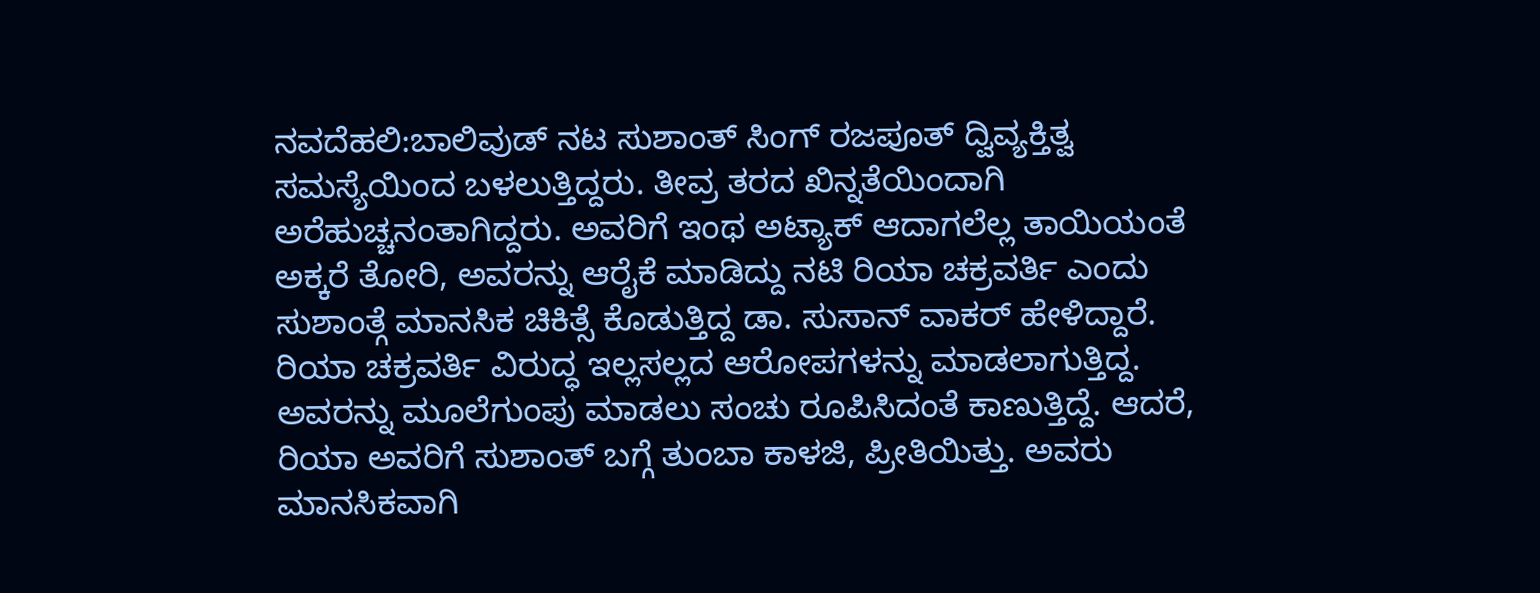ನವದೆಹಲಿ:ಬಾಲಿವುಡ್ ನಟ ಸುಶಾಂತ್ ಸಿಂಗ್ ರಜಪೂತ್ ದ್ವಿವ್ಯಕ್ತಿತ್ವ ಸಮಸ್ಯೆಯಿಂದ ಬಳಲುತ್ತಿದ್ದರು. ತೀವ್ರ ತರದ ಖಿನ್ನತೆಯಿಂದಾಗಿ ಅರೆಹುಚ್ಚನಂತಾಗಿದ್ದರು. ಅವರಿಗೆ ಇಂಥ ಅಟ್ಯಾಕ್ ಆದಾಗಲೆಲ್ಲ ತಾಯಿಯಂತೆ ಅಕ್ಕರೆ ತೋರಿ, ಅವರನ್ನು ಆರೈಕೆ ಮಾಡಿದ್ದು ನಟಿ ರಿಯಾ ಚಕ್ರವರ್ತಿ ಎಂದು ಸುಶಾಂತ್ಗೆ ಮಾನಸಿಕ ಚಿಕಿತ್ಸೆ ಕೊಡುತ್ತಿದ್ದ ಡಾ. ಸುಸಾನ್ ವಾಕರ್ ಹೇಳಿದ್ದಾರೆ.
ರಿಯಾ ಚಕ್ರವರ್ತಿ ವಿರುದ್ಧ ಇಲ್ಲಸಲ್ಲದ ಆರೋಪಗಳನ್ನು ಮಾಡಲಾಗುತ್ತಿದ್ದ. ಅವರನ್ನು ಮೂಲೆಗುಂಪು ಮಾಡಲು ಸಂಚು ರೂಪಿಸಿದಂತೆ ಕಾಣುತ್ತಿದ್ದೆ. ಆದರೆ, ರಿಯಾ ಅವರಿಗೆ ಸುಶಾಂತ್ ಬಗ್ಗೆ ತುಂಬಾ ಕಾಳಜಿ, ಪ್ರೀತಿಯಿತ್ತು. ಅವರು ಮಾನಸಿಕವಾಗಿ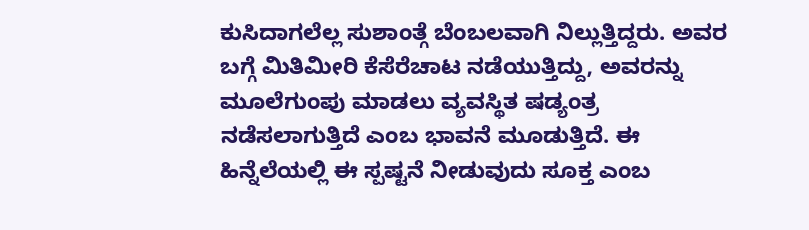ಕುಸಿದಾಗಲೆಲ್ಲ ಸುಶಾಂತ್ಗೆ ಬೆಂಬಲವಾಗಿ ನಿಲ್ಲುತ್ತಿದ್ದರು. ಅವರ ಬಗ್ಗೆ ಮಿತಿಮೀರಿ ಕೆಸೆರೆಚಾಟ ನಡೆಯುತ್ತಿದ್ದು, ಅವರನ್ನು ಮೂಲೆಗುಂಪು ಮಾಡಲು ವ್ಯವಸ್ಥಿತ ಷಡ್ಯಂತ್ರ ನಡೆಸಲಾಗುತ್ತಿದೆ ಎಂಬ ಭಾವನೆ ಮೂಡುತ್ತಿದೆ. ಈ ಹಿನ್ನೆಲೆಯಲ್ಲಿ ಈ ಸ್ಪಷ್ಟನೆ ನೀಡುವುದು ಸೂಕ್ತ ಎಂಬ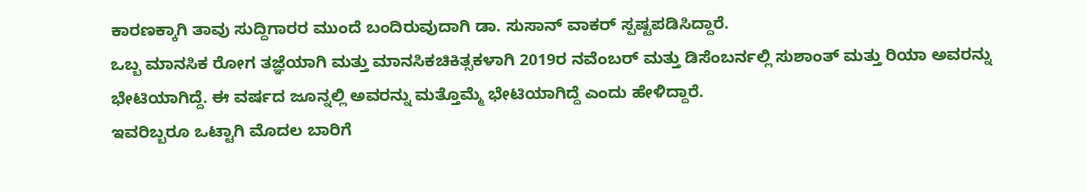ಕಾರಣಕ್ಕಾಗಿ ತಾವು ಸುದ್ದಿಗಾರರ ಮುಂದೆ ಬಂದಿರುವುದಾಗಿ ಡಾ. ಸುಸಾನ್ ವಾಕರ್ ಸ್ಪಷ್ಟಪಡಿಸಿದ್ದಾರೆ.
ಒಬ್ಬ ಮಾನಸಿಕ ರೋಗ ತಜ್ಞೆಯಾಗಿ ಮತ್ತು ಮಾನಸಿಕಚಿಕಿತ್ಸಕಳಾಗಿ 2019ರ ನವೆಂಬರ್ ಮತ್ತು ಡಿಸೆಂಬರ್ನಲ್ಲಿ ಸುಶಾಂತ್ ಮತ್ತು ರಿಯಾ ಅವರನ್ನು ಭೇಟಿಯಾಗಿದ್ದೆ. ಈ ವರ್ಷದ ಜೂನ್ನಲ್ಲಿ ಅವರನ್ನು ಮತ್ತೊಮ್ಮೆ ಭೇಟಿಯಾಗಿದ್ದೆ ಎಂದು ಹೇಳಿದ್ದಾರೆ.
ಇವರಿಬ್ಬರೂ ಒಟ್ಟಾಗಿ ಮೊದಲ ಬಾರಿಗೆ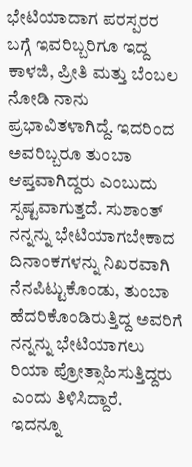ಭೇಟಿಯಾದಾಗ ಪರಸ್ಪರರ ಬಗ್ಗೆ ಇವರಿಬ್ಬರಿಗೂ ಇದ್ದ ಕಾಳಜಿ, ಪ್ರೀತಿ ಮತ್ತು ಬೆಂಬಲ ನೋಡಿ ನಾನು ಪ್ರಭಾವಿತಳಾಗಿದ್ದೆ. ಇದರಿಂದ ಅವರಿಬ್ಬರೂ ತುಂಬಾ ಆಪ್ತವಾಗಿದ್ದರು ಎಂಬುದು ಸ್ಪಷ್ಟವಾಗುತ್ತದೆ. ಸುಶಾಂತ್ ನನ್ನನ್ನು ಭೇಟಿಯಾಗಬೇಕಾದ ದಿನಾಂಕಗಳನ್ನು ನಿಖರವಾಗಿ ನೆನಪಿಟ್ಟುಕೊಂಡು, ತುಂಬಾ ಹೆದರಿಕೊಂಡಿರುತ್ತಿದ್ದ ಅವರಿಗೆ ನನ್ನನ್ನು ಭೇಟಿಯಾಗಲು ರಿಯಾ ಪ್ರೋತ್ಸಾಹಿಸುತ್ತಿದ್ದರು ಎಂದು ತಿಳಿಸಿದ್ದಾರೆ.
ಇದನ್ನೂ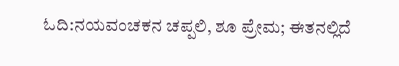ಓದಿ:ನಯವಂಚಕನ ಚಪ್ಪಲಿ, ಶೂ ಪ್ರೇಮ; ಈತನಲ್ಲಿದೆ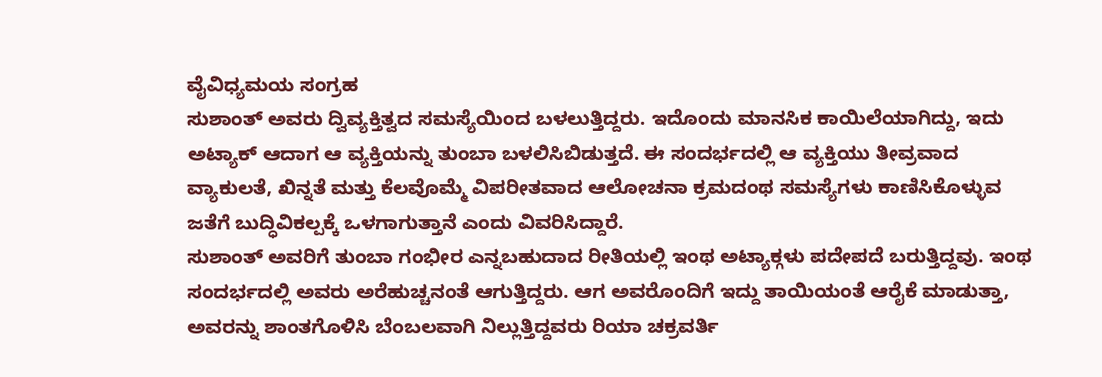ವೈವಿಧ್ಯಮಯ ಸಂಗ್ರಹ
ಸುಶಾಂತ್ ಅವರು ದ್ವಿವ್ಯಕ್ತಿತ್ವದ ಸಮಸ್ಯೆಯಿಂದ ಬಳಲುತ್ತಿದ್ದರು. ಇದೊಂದು ಮಾನಸಿಕ ಕಾಯಿಲೆಯಾಗಿದ್ದು, ಇದು ಅಟ್ಯಾಕ್ ಆದಾಗ ಆ ವ್ಯಕ್ತಿಯನ್ನು ತುಂಬಾ ಬಳಲಿಸಿಬಿಡುತ್ತದೆ. ಈ ಸಂದರ್ಭದಲ್ಲಿ ಆ ವ್ಯಕ್ತಿಯು ತೀವ್ರವಾದ ವ್ಯಾಕುಲತೆ, ಖಿನ್ನತೆ ಮತ್ತು ಕೆಲವೊಮ್ಮೆ ವಿಪರೀತವಾದ ಆಲೋಚನಾ ಕ್ರಮದಂಥ ಸಮಸ್ಯೆಗಳು ಕಾಣಿಸಿಕೊಳ್ಳುವ ಜತೆಗೆ ಬುದ್ಧಿವಿಕಲ್ಪಕ್ಕೆ ಒಳಗಾಗುತ್ತಾನೆ ಎಂದು ವಿವರಿಸಿದ್ದಾರೆ.
ಸುಶಾಂತ್ ಅವರಿಗೆ ತುಂಬಾ ಗಂಭೀರ ಎನ್ನಬಹುದಾದ ರೀತಿಯಲ್ಲಿ ಇಂಥ ಅಟ್ಯಾಕ್ಗಳು ಪದೇಪದೆ ಬರುತ್ತಿದ್ದವು. ಇಂಥ ಸಂದರ್ಭದಲ್ಲಿ ಅವರು ಅರೆಹುಚ್ಚನಂತೆ ಆಗುತ್ತಿದ್ದರು. ಆಗ ಅವರೊಂದಿಗೆ ಇದ್ದು ತಾಯಿಯಂತೆ ಆರೈಕೆ ಮಾಡುತ್ತಾ, ಅವರನ್ನು ಶಾಂತಗೊಳಿಸಿ ಬೆಂಬಲವಾಗಿ ನಿಲ್ಲುತ್ತಿದ್ದವರು ರಿಯಾ ಚಕ್ರವರ್ತಿ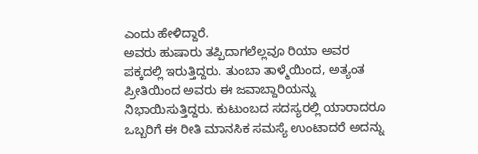ಎಂದು ಹೇಳಿದ್ದಾರೆ.
ಅವರು ಹುಷಾರು ತಪ್ಪಿದಾಗಲೆಲ್ಲವೂ ರಿಯಾ ಅವರ ಪಕ್ಕದಲ್ಲಿ ಇರುತ್ತಿದ್ದರು. ತುಂಬಾ ತಾಳ್ಮೆಯಿಂದ, ಅತ್ಯಂತ ಪ್ರೀತಿಯಿಂದ ಅವರು ಈ ಜವಾಬ್ದಾರಿಯನ್ನು ನಿಭಾಯಿಸುತ್ತಿದ್ದರು. ಕುಟುಂಬದ ಸದಸ್ಯರಲ್ಲಿ ಯಾರಾದರೂ ಒಬ್ಬರಿಗೆ ಈ ರೀತಿ ಮಾನಸಿಕ ಸಮಸ್ಯೆ ಉಂಟಾದರೆ ಅದನ್ನು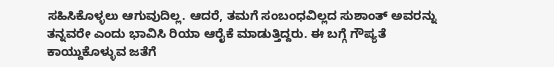ಸಹಿಸಿಕೊಳ್ಳಲು ಆಗುವುದಿಲ್ಲ. ಆದರೆ, ತಮಗೆ ಸಂಬಂಧವಿಲ್ಲದ ಸುಶಾಂತ್ ಅವರನ್ನು ತನ್ನವರೇ ಎಂದು ಭಾವಿಸಿ ರಿಯಾ ಆರೈಕೆ ಮಾಡುತ್ತಿದ್ದರು. ಈ ಬಗ್ಗೆ ಗೌಪ್ಯತೆ ಕಾಯ್ದುಕೊಳ್ಳುವ ಜತೆಗೆ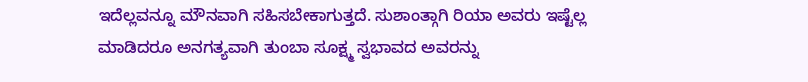ಇದೆಲ್ಲವನ್ನೂ ಮೌನವಾಗಿ ಸಹಿಸಬೇಕಾಗುತ್ತದೆ. ಸುಶಾಂತ್ಗಾಗಿ ರಿಯಾ ಅವರು ಇಷ್ಟೆಲ್ಲ ಮಾಡಿದರೂ ಅನಗತ್ಯವಾಗಿ ತುಂಬಾ ಸೂಕ್ಷ್ಮ ಸ್ವಭಾವದ ಅವರನ್ನು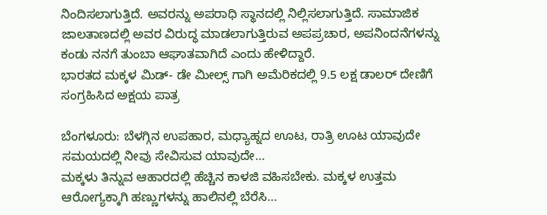ನಿಂದಿಸಲಾಗುತ್ತಿದೆ. ಅವರನ್ನು ಅಪರಾಧಿ ಸ್ಥಾನದಲ್ಲಿ ನಿಲ್ಲಿಸಲಾಗುತ್ತಿದೆ. ಸಾಮಾಜಿಕ ಜಾಲತಾಣದಲ್ಲಿ ಅವರ ವಿರುದ್ಧ ಮಾಡಲಾಗುತ್ತಿರುವ ಅಪಪ್ರಚಾರ, ಅಪನಿಂದನೆಗಳನ್ನು ಕಂಡು ನನಗೆ ತುಂಬಾ ಆಘಾತವಾಗಿದೆ ಎಂದು ಹೇಳಿದ್ದಾರೆ.
ಭಾರತದ ಮಕ್ಕಳ ಮಿಡ್- ಡೇ ಮೀಲ್ಸ್ ಗಾಗಿ ಅಮೆರಿಕದಲ್ಲಿ 9.5 ಲಕ್ಷ ಡಾಲರ್ ದೇಣಿಗೆ ಸಂಗ್ರಹಿಸಿದ ಅಕ್ಷಯ ಪಾತ್ರ

ಬೆಂಗಳೂರು: ಬೆಳಗ್ಗಿನ ಉಪಹಾರ, ಮಧ್ಯಾಹ್ನದ ಊಟ, ರಾತ್ರಿ ಊಟ ಯಾವುದೇ ಸಮಯದಲ್ಲಿ ನೀವು ಸೇವಿಸುವ ಯಾವುದೇ…
ಮಕ್ಕಳು ತಿನ್ನುವ ಆಹಾರದಲ್ಲಿ ಹೆಚ್ಚಿನ ಕಾಳಜಿ ವಹಿಸಬೇಕು. ಮಕ್ಕಳ ಉತ್ತಮ ಆರೋಗ್ಯಕ್ಕಾಗಿ ಹಣ್ಣುಗಳನ್ನು ಹಾಲಿನಲ್ಲಿ ಬೆರೆಸಿ…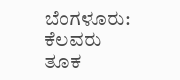ಬೆಂಗಳೂರು: ಕೆಲವರು ತೂಕ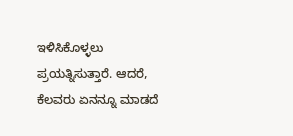ಇಳಿಸಿಕೊಳ್ಳಲು ಪ್ರಯತ್ನಿಸುತ್ತಾರೆ. ಆದರೆ, ಕೆಲವರು ಏನನ್ನೂ ಮಾಡದೆ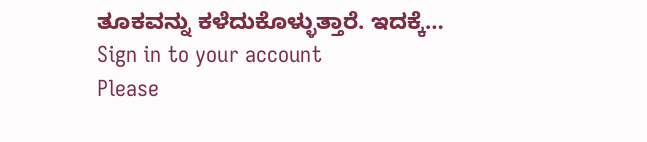ತೂಕವನ್ನು ಕಳೆದುಕೊಳ್ಳುತ್ತಾರೆ. ಇದಕ್ಕೆ…
Sign in to your account
Please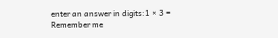enter an answer in digits:1 × 3 =
Remember me